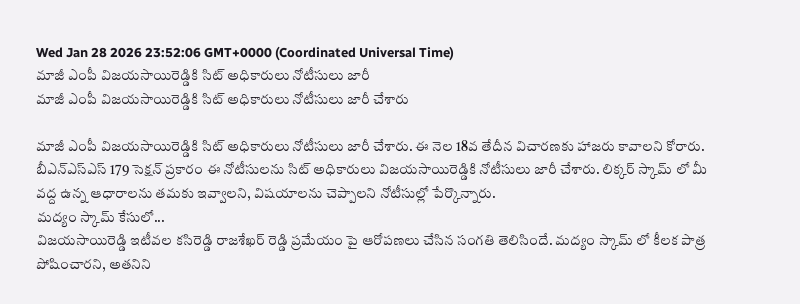Wed Jan 28 2026 23:52:06 GMT+0000 (Coordinated Universal Time)
మాజీ ఎంపీ విజయసాయిరెడ్డికి సిట్ అధికారులు నోటీసులు జారీ
మాజీ ఎంపీ విజయసాయిరెడ్డికి సిట్ అధికారులు నోటీసులు జారీ చేశారు

మాజీ ఎంపీ విజయసాయిరెడ్డికి సిట్ అధికారులు నోటీసులు జారీ చేశారు. ఈ నెల 18వ తేదీన విచారణకు హాజరు కావాలని కోరారు. బీఎన్ఎస్ఎస్ 179 సెక్షన్ ప్రకారం ఈ నోటీసులను సిట్ అధికారులు విజయసాయిరెడ్డికి నోటీసులు జారీ చేశారు. లిక్కర్ స్కామ్ లో మీ వద్ద ఉన్న ఆధారాలను తమకు ఇవ్వాలని, విషయాలను చెప్పాలని నోటీసుల్లో పేర్కొన్నారు.
మద్యం స్కామ్ కేసులో...
విజయసాయిరెడ్డి ఇటీవల కసిరెడ్డి రాజశేఖర్ రెడ్డి ప్రమేయం పై ఆరోపణలు చేసిన సంగతి తెలిసిందే. మద్యం స్కామ్ లో కీలక పాత్ర పోషించారని, అతనిని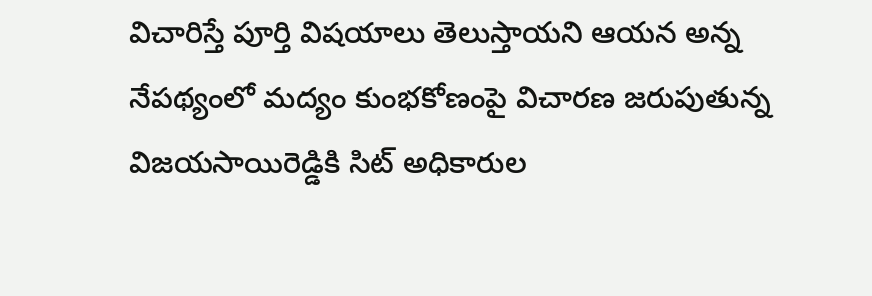విచారిస్తే పూర్తి విషయాలు తెలుస్తాయని ఆయన అన్న నేపథ్యంలో మద్యం కుంభకోణంపై విచారణ జరుపుతున్న విజయసాయిరెడ్డికి సిట్ అధికారుల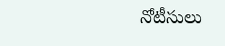నోటీసులు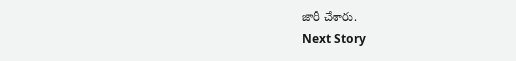జారీ చేశారు.
Next Story